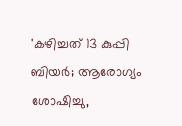'കഴിച്ചത് 13 കുപ്പി ബിയർ; ആരോഗ്യം ശോഷിച്ചു,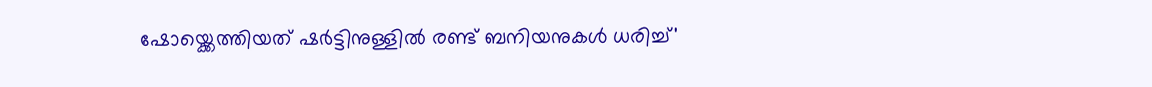ഷോയ്ക്കെത്തിയത് ഷർട്ടിനുള്ളിൽ രണ്ട് ബനിയനുകൾ ധരിച്ച്'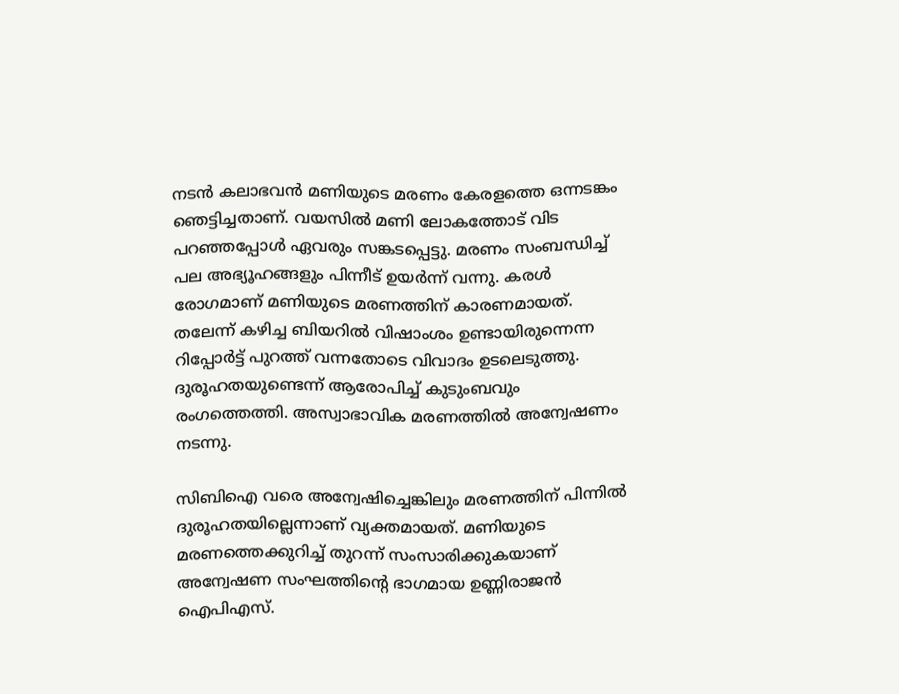നടൻ കലാഭവൻ മണിയുടെ മരണം കേരളത്തെ ഒന്നടങ്കം ഞെട്ടിച്ചതാണ്. വയസിൽ മണി ലോകത്തോട് വിട പറഞ്ഞപ്പോൾ ഏവരും സങ്കടപ്പെട്ടു. മരണം സംബന്ധിച്ച് പല അഭ്യൂഹങ്ങളും പിന്നീട് ഉയർന്ന് വന്നു. കരൾ രോഗമാണ് മണിയുടെ മരണത്തിന് കാരണമായത്. തലേന്ന് കഴിച്ച ബിയറിൽ വിഷാംശം ഉണ്ടായിരുന്നെന്ന റിപ്പോർട്ട് പുറത്ത് വന്നതോടെ വിവാദം ഉടലെടുത്തു. ദുരൂഹതയുണ്ടെന്ന് ആരോപിച്ച് കുടുംബവും രംഗത്തെത്തി. അസ്വാഭാവിക മരണത്തിൽ അന്വേഷണം നടന്നു.

സിബിഐ വരെ അന്വേഷിച്ചെങ്കിലും മരണത്തിന് പിന്നിൽ ദുരൂഹതയില്ലെന്നാണ് വ്യക്തമായത്. മണിയുടെ മരണത്തെക്കുറിച്ച് തുറന്ന് സംസാരിക്കുകയാണ് അന്വേഷണ സംഘത്തിന്റെ ഭാഗമായ ഉണ്ണിരാജൻ ഐപിഎസ്.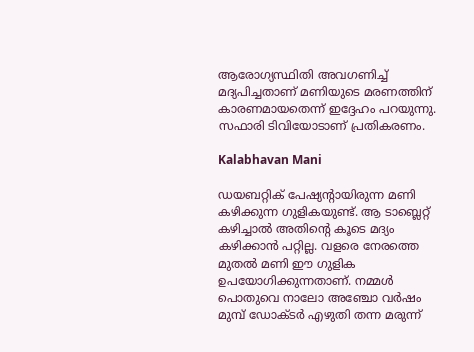ആരോഗ്യസ്ഥിതി അവഗണിച്ച് മദ്യപിച്ചതാണ് മണിയുടെ മരണത്തിന് കാരണമായതെന്ന് ഇദ്ദേഹം പറയുന്നു. സഫാരി ടിവിയോടാണ് പ്രതികരണം.

Kalabhavan Mani

ഡയബറ്റിക് പേഷ്യന്റായിരുന്ന മണി കഴിക്കുന്ന ഗുളികയുണ്ട്. ആ ‌ടാബ്ലെറ്റ് കഴിച്ചാൽ അതിന്റെ കൂടെ മദ്യം കഴിക്കാൻ പറ്റില്ല. വളരെ നേരത്തെ മുതൽ മണി ഈ ഗുളിക ഉപയോഗിക്കുന്നതാണ്. നമ്മൾ പൊതുവെ നാലോ അഞ്ചോ വർഷം മുമ്പ് ഡോക്ടർ എഴുതി തന്ന മരുന്ന്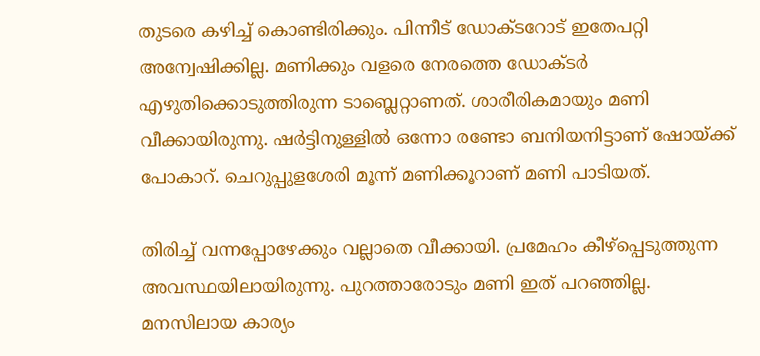തുടരെ കഴിച്ച് കൊണ്ടിരിക്കും. പിന്നീട് ഡോക്ടറോട് ഇതേപറ്റി അന്വേഷിക്കില്ല. മണിക്കും വളരെ നേരത്തെ ഡോക്ടർ എഴുതിക്കൊടുത്തിരുന്ന ടാബ്ലെറ്റാണത്. ശാരീരികമായും മണി വീക്കായിരുന്നു. ഷർട്ടിനുള്ളിൽ ഒന്നോ രണ്ടോ ബനിയനിട്ടാണ് ഷോയ്ക്ക് പോകാറ്. ചെറുപ്പുളശേരി മൂന്ന് മണിക്കൂറാണ് മണി പാടിയത്.

തിരിച്ച് വന്നപ്പോഴേക്കും വല്ലാതെ വീക്കായി. പ്രമേഹം കീഴ്പ്പെടുത്തുന്ന അവസ്ഥയിലായിരുന്നു. പുറത്താരോടും മണി ഇത് പറഞ്ഞില്ല. മനസിലായ കാര്യം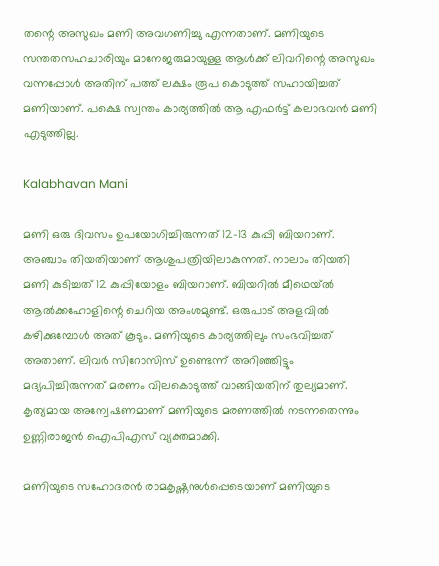തന്റെ അസുഖം മണി അവഗണിച്ചു എന്നതാണ്. മണിയുടെ സന്തതസഹചാരിയും മാനേജരുമായുള്ള ആൾക്ക് ലിവറിന്റെ അസുഖം വന്നപ്പോൾ അതിന് പത്ത് ലക്ഷം രൂപ കൊടുത്ത് സഹായിച്ചത് മണിയാണ്. പക്ഷെ സ്വന്തം കാര്യത്തിൽ ആ എഫർട്ട് കലാഭവൻ മണി എടുത്തില്ല.

Kalabhavan Mani

മണി ഒരു ദിവസം ഉപയോഗിച്ചിരുന്നത് 12-13 കുപ്പി ബിയറാണ്. അഞ്ചാം തിയതിയാണ് ആശുപത്രിയിലാകുന്നത്. നാലാം തിയതി മണി കുടിച്ചത് 12 കുപ്പിയോളം ബിയറാണ്. ബിയറിൽ മീഥെയ്ൽ ആൽക്കഹോളിന്റെ ചെറിയ അംശമുണ്ട്. ഒരുപാട് അളവിൽ കഴിക്കുമ്പോൾ അത് കൂടും. മണിയുടെ കാര്യത്തിലും സംഭവിച്ചത് അതാണ്. ലിവർ സിറോസിസ് ഉണ്ടെന്ന് അറിഞ്ഞിട്ടും മദ്യപിച്ചിരുന്നത് മരണം വിലകൊടുത്ത് വാങ്ങിയതിന് തുല്യമാണ്. കൃത്യമായ അന്വേഷണമാണ് മണിയുടെ മരണത്തിൽ നടന്നതെന്നും ഉണ്ണിരാജൻ ഐപിഎസ് വ്യക്തമാക്കി.

മണിയുടെ സഹോദരൻ രാമകൃഷ്ണനുൾപ്പെടെയാണ് മണിയുടെ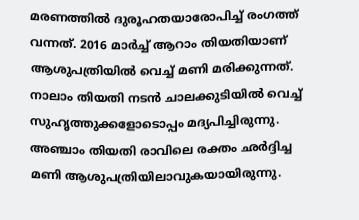മരണത്തിൽ ദുരൂഹതയാരോപിച്ച് രംഗത്ത് വന്നത്. 2016 മാർച്ച് ആറാം തിയതിയാണ് ആശുപത്രിയിൽ വെച്ച് മണി മരിക്കുന്നത്. നാലാം തിയതി നടൻ ചാലക്കുടിയിൽ വെച്ച് സുഹൃത്തുക്കളോടൊപ്പം മദ്യപിച്ചിരുന്നു. അഞ്ചാം തിയതി രാവിലെ രക്തം ഛർദ്ദിച്ച മണി ആശുപത്രിയിലാവുകയായിരുന്നു.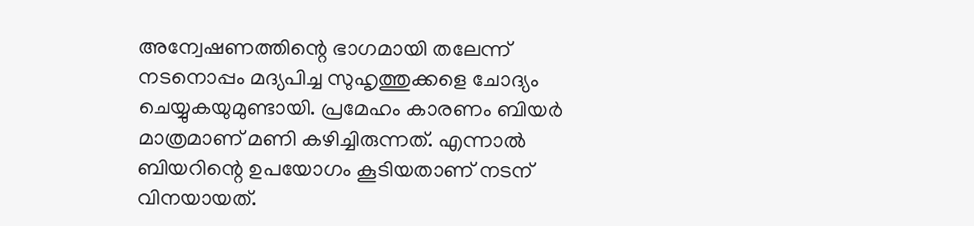അന്വേഷണത്തിന്റെ ഭാഗമായി തലേന്ന് നടനൊപ്പം മദ്യപിച്ച സുഹൃത്തുക്കളെ ചോദ്യം ചെയ്യുകയുമുണ്ടായി. പ്രമേഹം കാരണം ബിയർ മാത്രമാണ് മണി കഴിച്ചിരുന്നത്. എന്നാൽ ബിയറിന്റെ ഉപയോഗം കൂടിയതാണ് നടന് വിനയായത്.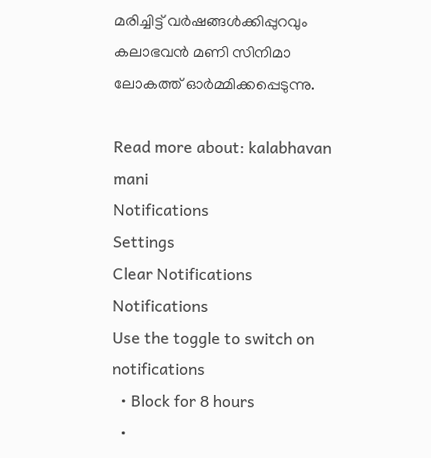മരിച്ചിട്ട് വർഷങ്ങൾക്കിപ്പുറവും കലാഭവൻ മണി സിനിമാ ലോകത്ത് ഓർമ്മിക്കപ്പെടുന്നു.

Read more about: kalabhavan mani
Notifications
Settings
Clear Notifications
Notifications
Use the toggle to switch on notifications
  • Block for 8 hours
  •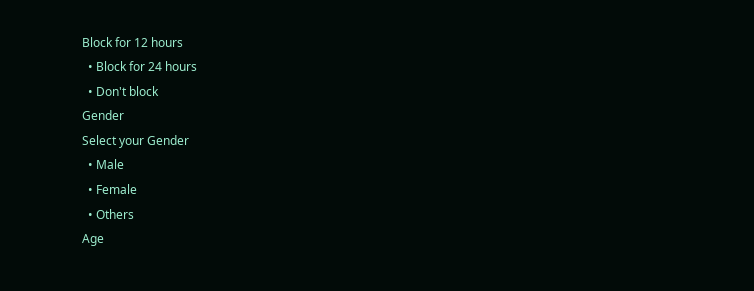Block for 12 hours
  • Block for 24 hours
  • Don't block
Gender
Select your Gender
  • Male
  • Female
  • Others
Age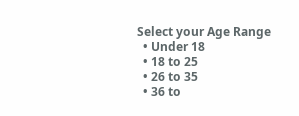Select your Age Range
  • Under 18
  • 18 to 25
  • 26 to 35
  • 36 to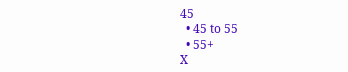45
  • 45 to 55
  • 55+
X